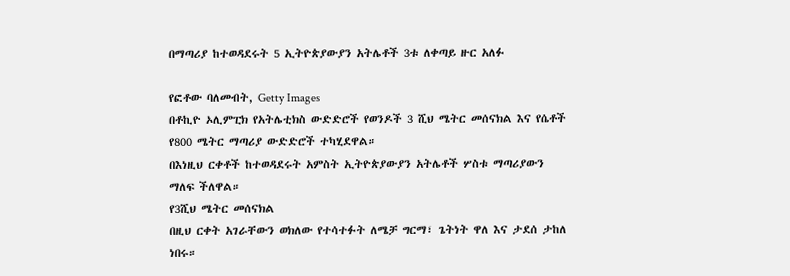በማጣሪያ ከተወዳደሩት 5 ኢትዮጵያውያን አትሌቶች 3ቱ ለቀጣይ ዙር አለፉ

የፎቶው ባለመብት, Getty Images
በቶኪዮ ኦሊምፒክ የአትሌቲክስ ውድድሮች የወንዶች 3 ሺህ ሜትር መሰናክል እና የሴቶች የ800 ሜትር ማጣሪያ ውድድሮች ተካሂደዋል።
በእነዚህ ርቀቶች ከተወዳደሩት አምስት ኢትዮጵያውያን አትሌቶች ሦስቱ ማጣሪያውን ማለፍ ችለዋል።
የ3ሺህ ሜትር መሰናክል
በዚህ ርቀት አገራቸውን ወክለው የተሳተፉት ለሜቻ ግርማ፣ ጌትነት ዋለ እና ታደሰ ታከለ ነበሩ።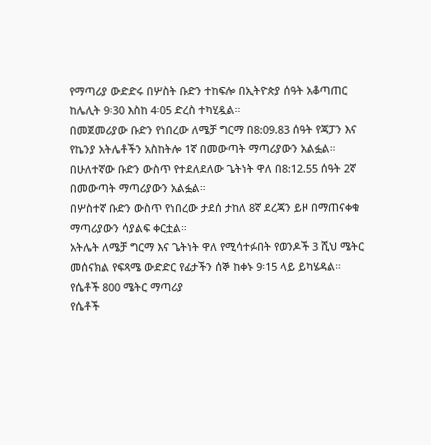የማጣሪያ ውድድሩ በሦስት ቡድን ተከፍሎ በኢትዮጵያ ሰዓት አቆጣጠር ከሌሊት 9፡30 እስከ 4፡05 ድረስ ተካሂዷል።
በመጀመሪያው ቡድን የነበረው ለሜቻ ግርማ በ8:09.83 ሰዓት የጃፓን እና የኬንያ አትሌቶችን አስከትሎ 1ኛ በመውጣት ማጣሪያውን አልፏል።
በሁለተኛው ቡድን ውስጥ የተደለደለው ጌትነት ዋለ በ8:12.55 ሰዓት 2ኛ በመውጣት ማጣሪያውን አልፏል።
በሦስተኛ ቡድን ውስጥ የነበረው ታደሰ ታከለ 8ኛ ደረጃን ይዞ በማጠናቀቁ ማጣሪያውን ሳያልፍ ቀርቷል።
አትሌት ለሜቻ ግርማ እና ጌትነት ዋለ የሚሳተፉበት የወንዶች 3 ሺህ ሜትር መሰናክል የፍጻሜ ውድድር የፊታችን ሰኞ ከቀኑ 9፡15 ላይ ይካሄዳል።
የሴቶች 800 ሜትር ማጣሪያ
የሴቶች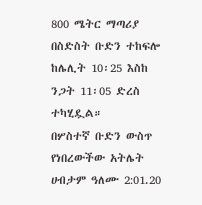800 ሜትር ማጣሪያ በስድስት ቡድን ተከፍሎ ከሌሊት 10፡25 እስከ ንጋት 11፡05 ድረስ ተካሂዷል።
በሦስተኛ ቡድን ውስጥ የነበረውችው አትሌት ሀብታም ዓለሙ 2:01.20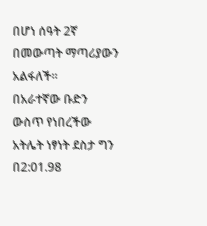በሆነ ሰዓት 2ኛ በመውጣት ማጣሪያውን አልፋለች።
በአራተኛው ቡድን ውስጥ የነበረችው አትሌት ነፃነት ደስታ ግን በ2:01.98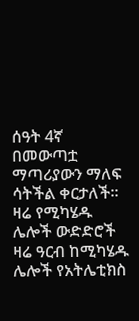ሰዓት 4ኛ በመውጣቷ ማጣሪያውን ማለፍ ሳትችል ቀርታለች።
ዛሬ የሚካሄዱ ሌሎች ውድድሮች
ዛሬ ዓርብ ከሚካሄዱ ሌሎች የአትሌቲክስ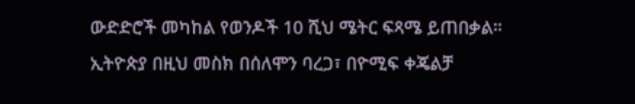ውድድሮች መካከል የወንዶች 10 ሺህ ሜትር ፍጻሜ ይጠበቃል።
ኢትዮጵያ በዚህ መስክ በሰለሞን ባረጋ፣ በዮሚፍ ቀጄልቻ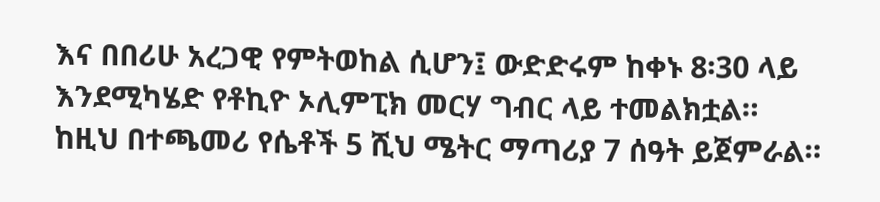እና በበሪሁ አረጋዊ የምትወከል ሲሆን፤ ውድድሩም ከቀኑ 8፡30 ላይ እንደሚካሄድ የቶኪዮ ኦሊምፒክ መርሃ ግብር ላይ ተመልክቷል።
ከዚህ በተጫመሪ የሴቶች 5 ሺህ ሜትር ማጣሪያ 7 ሰዓት ይጀምራል።